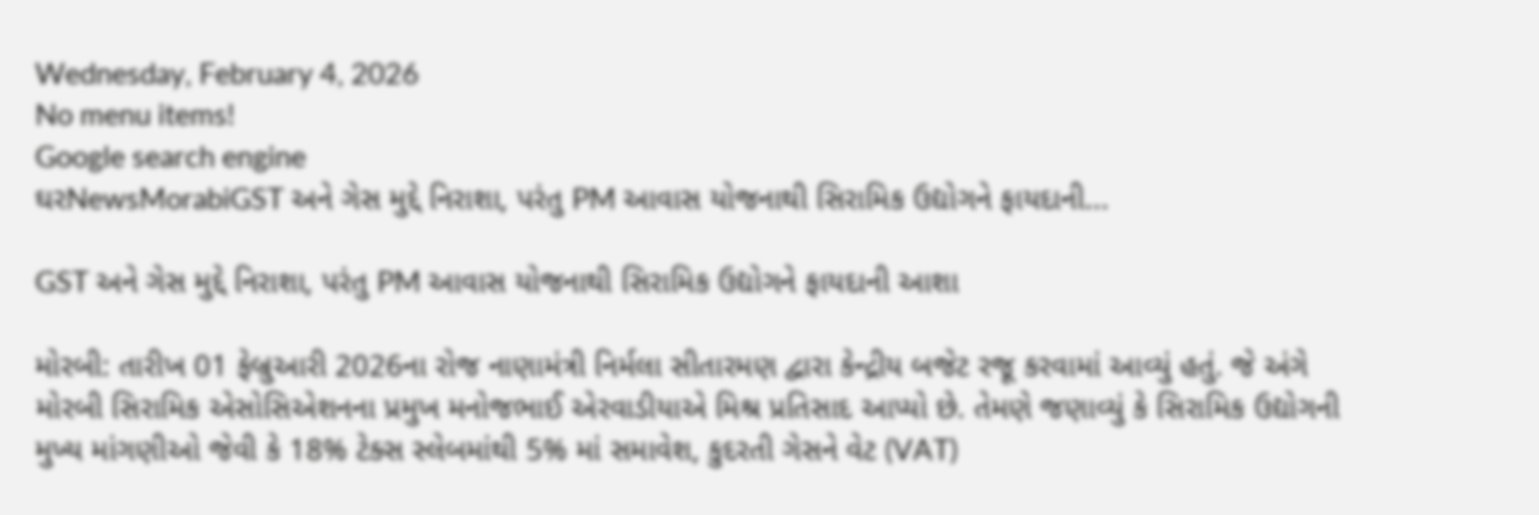Wednesday, February 4, 2026
No menu items!
Google search engine
ઘરNewsMorabiGST અને ગેસ મુદ્દે નિરાશા, પરંતુ PM આવાસ યોજનાથી સિરામિક ઉદ્યોગને ફાયદાની...

GST અને ગેસ મુદ્દે નિરાશા, પરંતુ PM આવાસ યોજનાથી સિરામિક ઉદ્યોગને ફાયદાની આશા

મોરબી: તારીખ 01 ફેબ્રુઆરી 2026ના રોજ નાણામંત્રી નિર્મલા સીતારમણ દ્વારા કેન્દ્રીય બજેટ રજૂ કરવામાં આવ્યું હતું. જે અંગે મોરબી સિરામિક એસોસિએશનના પ્રમુખ મનોજભાઈ એરવાડીયાએ મિશ્ર પ્રતિસાદ આપ્યો છે. તેમણે જણાવ્યું કે સિરામિક ઉદ્યોગની મુખ્ય માંગણીઓ જેવી કે 18% ટેક્સ સ્લેબમાંથી 5% માં સમાવેશ, કુદરતી ગેસને વેટ (VAT)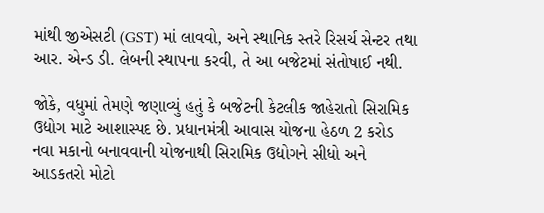માંથી જીએસટી (GST) માં લાવવો, અને સ્થાનિક સ્તરે રિસર્ચ સેન્ટર તથા આર. એન્ડ ડી. લેબની સ્થાપના કરવી, તે આ બજેટમાં સંતોષાઈ નથી.

જોકે, વધુમાં તેમણે જણાવ્યું હતું કે બજેટની કેટલીક જાહેરાતો સિરામિક ઉદ્યોગ માટે આશાસ્પદ છે. પ્રધાનમંત્રી આવાસ યોજના હેઠળ 2 કરોડ નવા મકાનો બનાવવાની યોજનાથી સિરામિક ઉદ્યોગને સીધો અને આડકતરો મોટો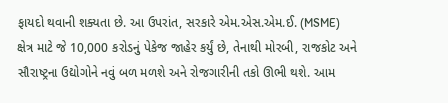ફાયદો થવાની શક્યતા છે. આ ઉપરાંત, સરકારે એમ.એસ.એમ.ઈ. (MSME) ક્ષેત્ર માટે જે 10,000 કરોડનું પેકેજ જાહેર કર્યું છે, તેનાથી મોરબી, રાજકોટ અને સૌરાષ્ટ્રના ઉદ્યોગોને નવું બળ મળશે અને રોજગારીની તકો ઊભી થશે. આમ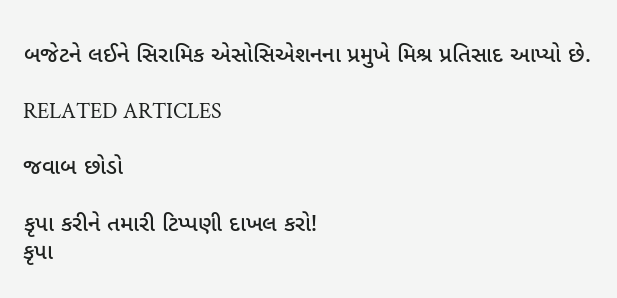બજેટને લઈને સિરામિક એસોસિએશનના પ્રમુખે મિશ્ર પ્રતિસાદ આપ્યો છે.

RELATED ARTICLES

જવાબ છોડો

કૃપા કરીને તમારી ટિપ્પણી દાખલ કરો!
કૃપા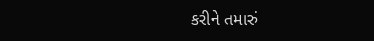કરીને તમારું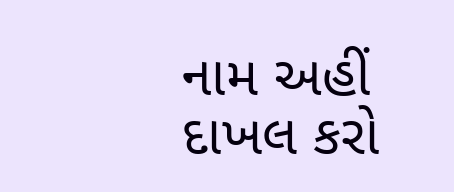નામ અહીં દાખલ કરો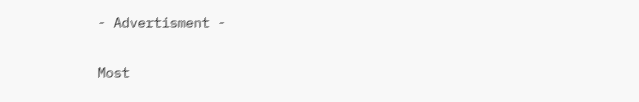- Advertisment -

Most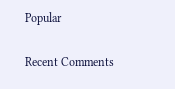Popular

Recent Comments